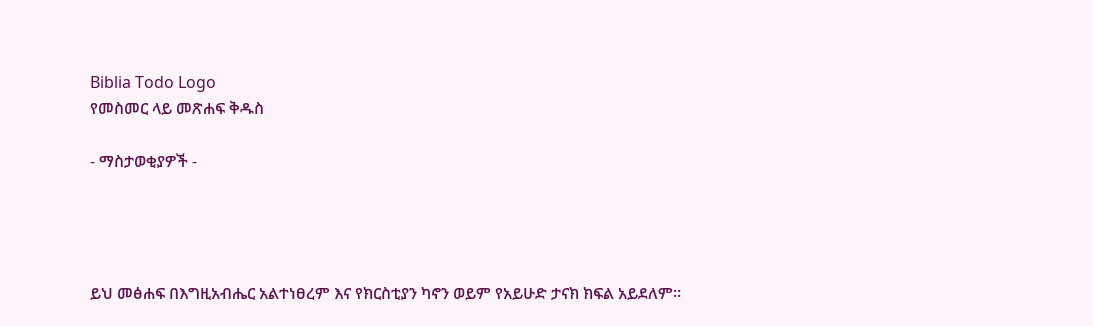Biblia Todo Logo
የመስመር ላይ መጽሐፍ ቅዱስ

- ማስታወቂያዎች -




ይህ መፅሐፍ በእግዚአብሔር አልተነፀረም እና የክርስቲያን ካኖን ወይም የአይሁድ ታናክ ክፍል አይደለም።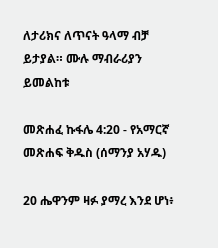ለታሪክና ለጥናት ዓላማ ብቻ ይታያል። ሙሉ ማብራሪያን ይመልከቱ

መጽሐፈ ኩፋሌ 4:20 - የአማርኛ መጽሐፍ ቅዱስ (ሰማንያ አሃዱ)

20 ሔዋንም ዛፉ ያማረ እንደ ሆነ፥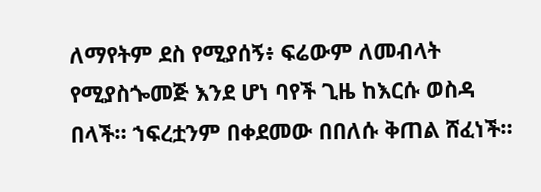ለማየትም ደስ የሚያሰኝ፥ ፍሬውም ለመብላት የሚያስጐመጅ እንደ ሆነ ባየች ጊዜ ከእርሱ ወስዳ በላች። ኀፍረቷንም በቀደመው በበለሱ ቅጠል ሸፈነች።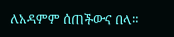ለአዳምም ሰጠችውና በላ።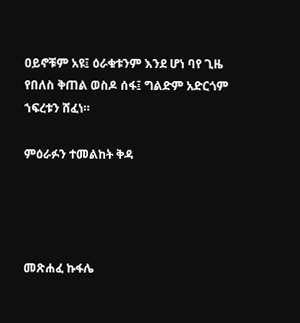ዐይኖቹም አዩ፤ ዕራቁቱንም እንደ ሆነ ባየ ጊዜ የበለስ ቅጠል ወስዶ ሰፋ፤ ግልድም አድርጎም ኀፍረቱን ሸፈነ።

ምዕራፉን ተመልከት ቅዳ




መጽሐፈ ኩፋሌ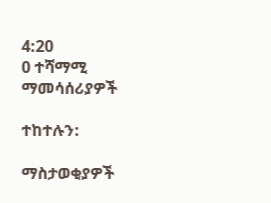4:20
0 ተሻማሚ ማመሳሰሪያዎች

ተከተሉን:

ማስታወቂያዎች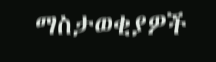ማስታወቂያዎች